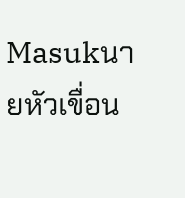Masukนายหัวเขื่อน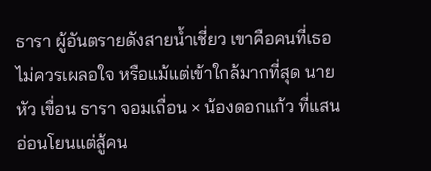ธารา ผู้อันตรายดังสายน้ำเชี่ยว เขาคือคนที่เธอไม่ควรเผลอใจ หรือแม้แต่เข้าใกล้มากที่สุด นายหัว เขื่อน ธารา จอมเถื่อน × น้องดอกแก้ว ที่แสนอ่อนโยนแต่สู้คน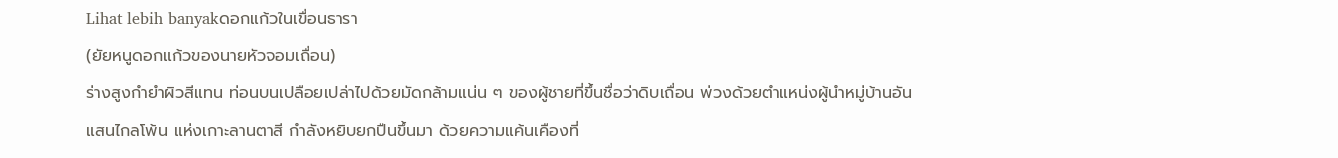Lihat lebih banyakดอกแก้วในเขื่อนธารา
(ยัยหนูดอกแก้วของนายหัวจอมเถื่อน)
ร่างสูงกำยำผิวสีแทน ท่อนบนเปลือยเปล่าไปด้วยมัดกล้ามแน่น ๆ ของผู้ชายที่ขึ้นชื่อว่าดิบเถื่อน พ่วงด้วยตำแหน่งผู้นำหมู่บ้านอันแสนไกลโพ้น แห่งเกาะลานตาสี กำลังหยิบยกปืนขึ้นมา ด้วยความแค้นเคืองที่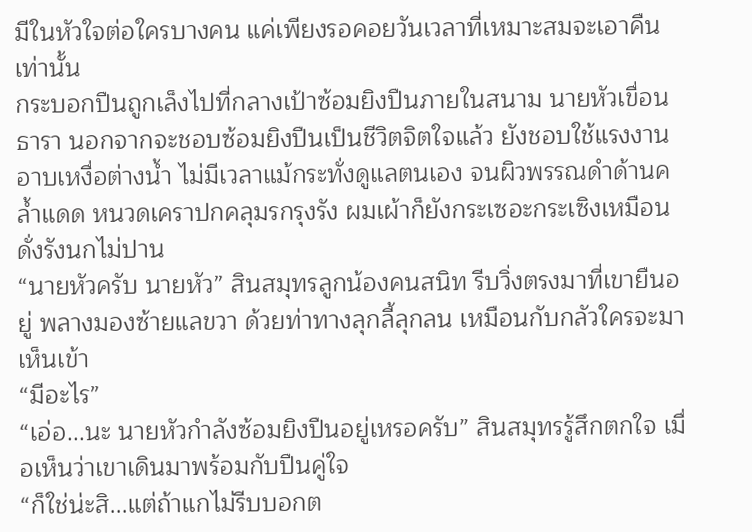มีในหัวใจต่อใครบางคน แค่เพียงรอคอยวันเวลาที่เหมาะสมจะเอาคืนเท่านั้น
กระบอกปืนถูกเล็งไปที่กลางเป้าซ้อมยิงปืนภายในสนาม นายหัวเขื่อน ธารา นอกจากจะชอบซ้อมยิงปืนเป็นชีวิตจิตใจแล้ว ยังชอบใช้แรงงานอาบเหงื่อต่างน้ำ ไม่มีเวลาแม้กระทั่งดูแลตนเอง จนผิวพรรณดำด้านคล้ำแดด หนวดเคราปกคลุมรกรุงรัง ผมเผ้าก็ยังกระเซอะกระเซิงเหมือนดั่งรังนกไม่ปาน
“นายหัวครับ นายหัว” สินสมุทรลูกน้องคนสนิท รีบวิ่งตรงมาที่เขายืนอยู่ พลางมองซ้ายแลขวา ด้วยท่าทางลุกลี้ลุกลน เหมือนกับกลัวใครจะมาเห็นเข้า
“มีอะไร”
“เอ่อ...นะ นายหัวกำลังซ้อมยิงปืนอยู่เหรอครับ” สินสมุทรรู้สึกตกใจ เมื่อเห็นว่าเขาเดินมาพร้อมกับปืนคู่ใจ
“ก็ใช่น่ะสิ...แต่ถ้าแกไม่รีบบอกต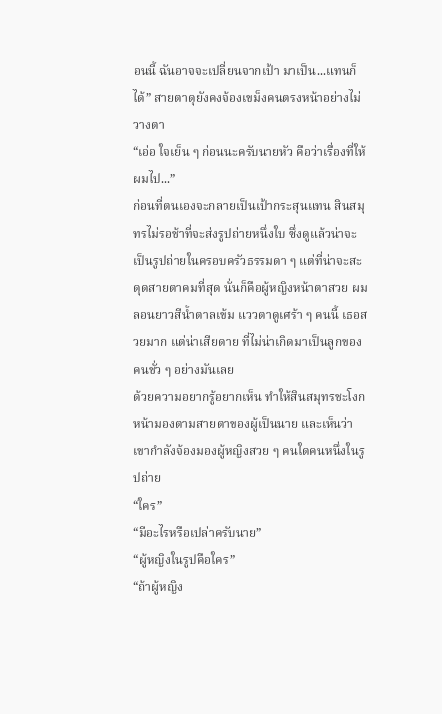อนนี้ ฉันอาจจะเปลี่ยนจากเป้า มาเป็น...แทนก็ได้” สายตาดุยังคงจ้องเขม็งคนตรงหน้าอย่างไม่วางตา
“เอ่อ ใจเย็น ๆ ก่อนนะครับนายหัว คือว่าเรื่องที่ให้ผมไป...”
ก่อนที่ตนเองจะกลายเป็นเป้ากระสุนแทน สินสมุทรไม่รอช้าที่จะส่งรูปถ่ายหนึ่งใบ ซึ่งดูแล้วน่าจะเป็นรูปถ่ายในครอบครัวธรรมดา ๆ แต่ที่น่าจะสะดุดสายตาคมที่สุด นั่นก็คือผู้หญิงหน้าตาสวย ผมลอนยาวสีน้ำตาลเข้ม แววตาดูเศร้า ๆ คนนี้ เธอสวยมาก แต่น่าเสียดาย ที่ไม่น่าเกิดมาเป็นลูกของคนชั่ว ๆ อย่างมันเลย
ด้วยความอยากรู้อยากเห็น ทำให้สินสมุทรชะโงกหน้ามองตามสายตาของผู้เป็นนาย และเห็นว่าเขากำลังจ้องมองผู้หญิงสวย ๆ คนใดคนหนึ่งในรูปถ่าย
“ใคร”
“มีอะไรหรือเปล่าครับนาย”
“ผู้หญิงในรูปคือใคร”
“ถ้าผู้หญิง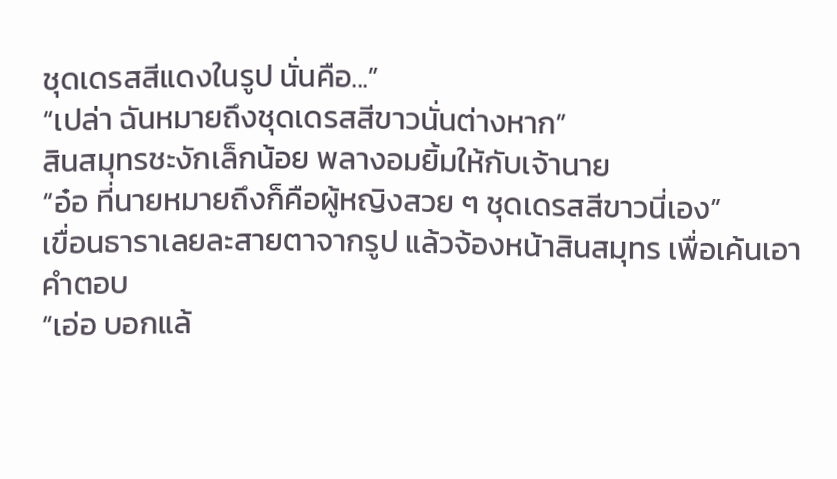ชุดเดรสสีแดงในรูป นั่นคือ...”
“เปล่า ฉันหมายถึงชุดเดรสสีขาวนั่นต่างหาก”
สินสมุทรชะงักเล็กน้อย พลางอมยิ้มให้กับเจ้านาย
“อ๋อ ที่นายหมายถึงก็คือผู้หญิงสวย ๆ ชุดเดรสสีขาวนี่เอง”
เขื่อนธาราเลยละสายตาจากรูป แล้วจ้องหน้าสินสมุทร เพื่อเค้นเอาคำตอบ
“เอ่อ บอกแล้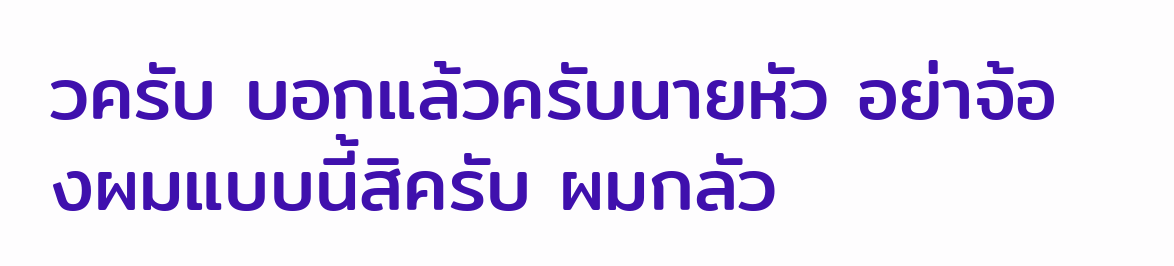วครับ บอกแล้วครับนายหัว อย่าจ้องผมแบบนี้สิครับ ผมกลัว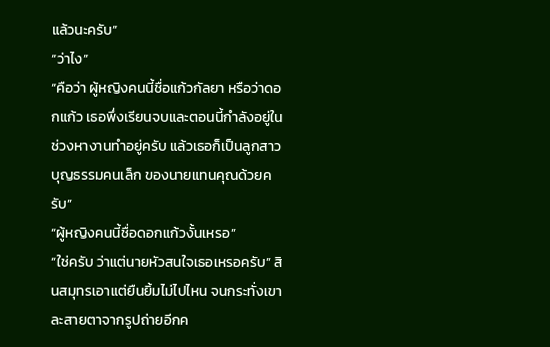แล้วนะครับ”
“ว่าไง”
“คือว่า ผู้หญิงคนนี้ชื่อแก้วกัลยา หรือว่าดอกแก้ว เธอพึ่งเรียนจบและตอนนี้กำลังอยู่ในช่วงหางานทำอยู่ครับ แล้วเธอก็เป็นลูกสาวบุญธรรมคนเล็ก ของนายแทนคุณด้วยครับ”
“ผู้หญิงคนนี้ชื่อดอกแก้วงั้นเหรอ”
“ใช่ครับ ว่าแต่นายหัวสนใจเธอเหรอครับ” สินสมุทรเอาแต่ยืนยิ้มไม่ไปไหน จนกระทั่งเขาละสายตาจากรูปถ่ายอีกค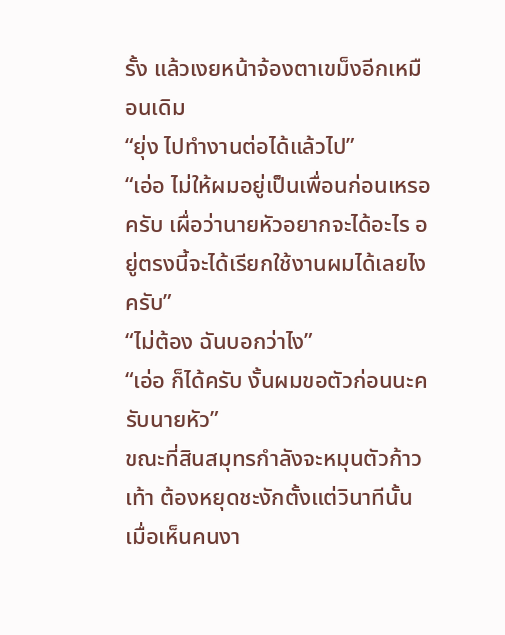รั้ง แล้วเงยหน้าจ้องตาเขม็งอีกเหมือนเดิม
“ยุ่ง ไปทำงานต่อได้แล้วไป”
“เอ่อ ไม่ให้ผมอยู่เป็นเพื่อนก่อนเหรอครับ เผื่อว่านายหัวอยากจะได้อะไร อยู่ตรงนี้จะได้เรียกใช้งานผมได้เลยไงครับ”
“ไม่ต้อง ฉันบอกว่าไง”
“เอ่อ ก็ได้ครับ งั้นผมขอตัวก่อนนะครับนายหัว”
ขณะที่สินสมุทรกำลังจะหมุนตัวก้าวเท้า ต้องหยุดชะงักตั้งแต่วินาทีนั้น เมื่อเห็นคนงา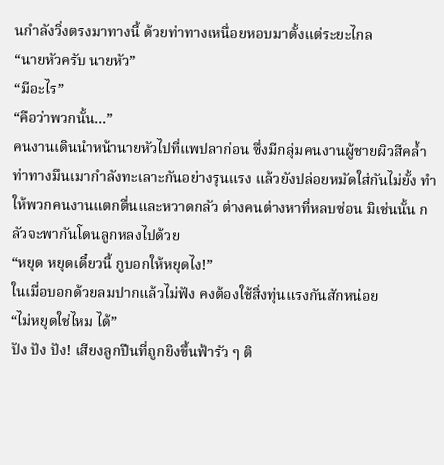นกำลังวิ่งตรงมาทางนี้ ด้วยท่าทางเหนื่อยหอบมาตั้งแต่ระยะไกล
“นายหัวครับ นายหัว”
“มีอะไร”
“คือว่าพวกนั้น...”
คนงานเดินนำหน้านายหัวไปที่แพปลาก่อน ซึ่งมีกลุ่มคนงานผู้ชายผิวสีคล้ำ ท่าทางมึนเมากำลังทะเลาะกันอย่างรุนแรง แล้วยังปล่อยหมัดใส่กันไม่ยั้ง ทำให้พวกคนงานแตกตื่นและหวาดกลัว ต่างคนต่างหาที่หลบซ่อน มิเช่นนั้น กลัวจะพากันโดนลูกหลงไปด้วย
“หยุด หยุดเดี๋ยวนี้ กูบอกให้หยุดไง!”
ในเมื่อบอกด้วยลมปากแล้วไม่ฟัง คงต้องใช้สิ่งทุ่นแรงกันสักหน่อย
“ไม่หยุดใช่ไหม ได้”
ปัง ปัง ปัง! เสียงลูกปืนที่ถูกยิงขึ้นฟ้ารัว ๆ ติ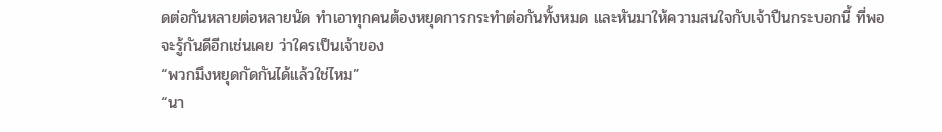ดต่อกันหลายต่อหลายนัด ทำเอาทุกคนต้องหยุดการกระทำต่อกันทั้งหมด และหันมาให้ความสนใจกับเจ้าปืนกระบอกนี้ ที่พอจะรู้กันดีอีกเช่นเคย ว่าใครเป็นเจ้าของ
“พวกมึงหยุดกัดกันได้แล้วใช่ไหม”
“นา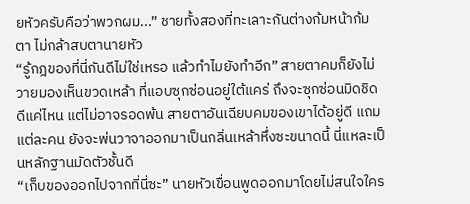ยหัวครับคือว่าพวกผม...” ชายทั้งสองที่ทะเลาะกันต่างก้มหน้าก้มตา ไม่กล้าสบตานายหัว
“รู้กฎของที่นี่กันดีไม่ใช่เหรอ แล้วทำไมยังทำอีก” สายตาคมก็ยังไม่วายมองเห็นขวดเหล้า ที่แอบซุกซ่อนอยู่ใต้แคร่ ถึงจะซุกซ่อนมิดชิดดีแค่ไหน แต่ไม่อาจรอดพ้น สายตาอันเฉียบคมของเขาได้อยู่ดี แถมแต่ละคน ยังจะพ่นวาจาออกมาเป็นกลิ่นเหล้าหึ่งซะขนาดนี้ นี่แหละเป็นหลักฐานมัดตัวชั้นดี
“เก็บของออกไปจากที่นี่ซะ” นายหัวเขื่อนพูดออกมาโดยไม่สนใจใคร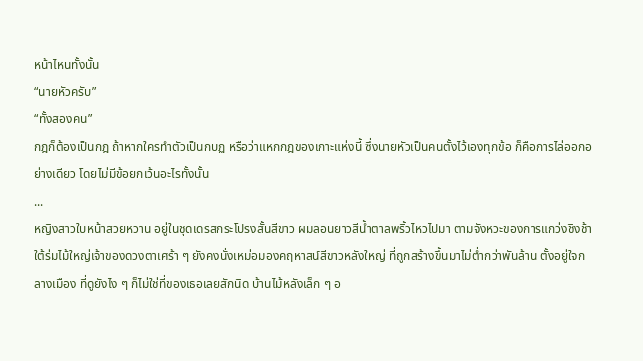หน้าไหนทั้งนั้น
“นายหัวครับ”
“ทั้งสองคน”
กฎก็ต้องเป็นกฎ ถ้าหากใครทำตัวเป็นกบฏ หรือว่าแหกกฎของเกาะแห่งนี้ ซึ่งนายหัวเป็นคนตั้งไว้เองทุกข้อ ก็คือการไล่ออกอย่างเดียว โดยไม่มีข้อยกเว้นอะไรทั้งนั้น
...
หญิงสาวใบหน้าสวยหวาน อยู่ในชุดเดรสกระโปรงสั้นสีขาว ผมลอนยาวสีน้ำตาลพริ้วไหวไปมา ตามจังหวะของการแกว่งชิงช้าใต้ร่มไม้ใหญ่เจ้าของดวงตาเศร้า ๆ ยังคงนั่งเหม่อมองคฤหาสน์สีขาวหลังใหญ่ ที่ถูกสร้างขึ้นมาไม่ต่ำกว่าพันล้าน ตั้งอยู่ใจกลางเมือง ที่ดูยังไง ๆ ก็ไม่ใช่ที่ของเธอเลยสักนิด บ้านไม้หลังเล็ก ๆ อ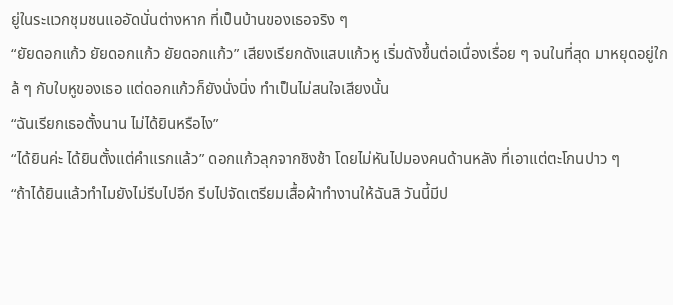ยู่ในระแวกชุมชนแออัดนั่นต่างหาก ที่เป็นบ้านของเธอจริง ๆ
“ยัยดอกแก้ว ยัยดอกแก้ว ยัยดอกแก้ว” เสียงเรียกดังแสบแก้วหู เริ่มดังขึ้นต่อเนื่องเรื่อย ๆ จนในที่สุด มาหยุดอยู่ใกล้ ๆ กับใบหูของเธอ แต่ดอกแก้วก็ยังนั่งนิ่ง ทำเป็นไม่สนใจเสียงนั้น
“ฉันเรียกเธอตั้งนาน ไม่ได้ยินหรือไง”
“ได้ยินค่ะ ได้ยินตั้งแต่คำแรกแล้ว” ดอกแก้วลุกจากชิงช้า โดยไม่หันไปมองคนด้านหลัง ที่เอาแต่ตะโกนปาว ๆ
“ถ้าได้ยินแล้วทำไมยังไม่รีบไปอีก รีบไปจัดเตรียมเสื้อผ้าทำงานให้ฉันสิ วันนี้มีป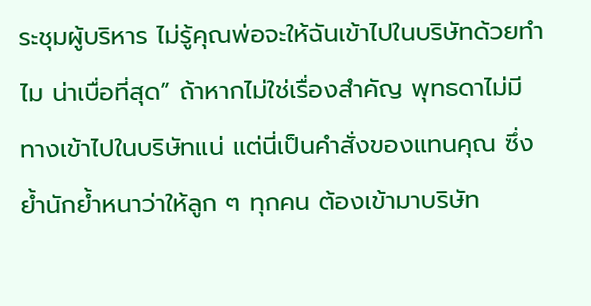ระชุมผู้บริหาร ไม่รู้คุณพ่อจะให้ฉันเข้าไปในบริษัทด้วยทำไม น่าเบื่อที่สุด” ถ้าหากไม่ใช่เรื่องสำคัญ พุทธดาไม่มีทางเข้าไปในบริษัทแน่ แต่นี่เป็นคำสั่งของแทนคุณ ซึ่งย้ำนักย้ำหนาว่าให้ลูก ๆ ทุกคน ต้องเข้ามาบริษัท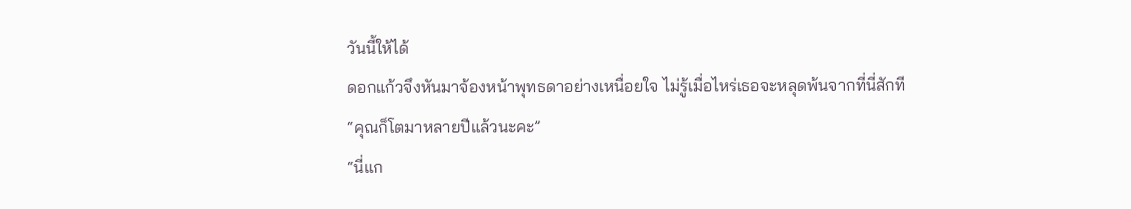วันนี้ให้ได้
ดอกแก้วจึงหันมาจ้องหน้าพุทธดาอย่างเหนื่อยใจ ไม่รู้เมื่อไหร่เธอจะหลุดพ้นจากที่นี่สักที
“คุณก็โตมาหลายปีแล้วนะคะ”
“นี่แก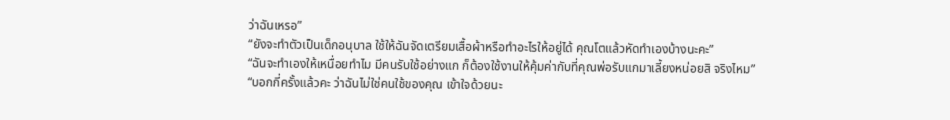ว่าฉันเหรอ”
“ยังจะทำตัวเป็นเด็กอนุบาล ใช้ให้ฉันจัดเตรียมเสื้อผ้าหรือทำอะไรให้อยู่ได้ คุณโตแล้วหัดทำเองบ้างนะคะ”
“ฉันจะทำเองให้เหนื่อยทำไม มีคนรับใช้อย่างแก ก็ต้องใช้งานให้คุ้มค่ากับที่คุณพ่อรับแกมาเลี้ยงหน่อยสิ จริงไหม”
“บอกกี่ครั้งแล้วคะ ว่าฉันไม่ใช่คนใช้ของคุณ เข้าใจด้วยนะ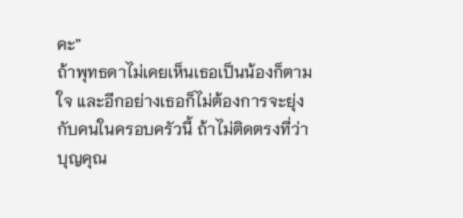คะ”
ถ้าพุทธดาไม่เคยเห็นเธอเป็นน้องก็ตามใจ และอีกอย่างเธอก็ไม่ต้องการจะยุ่งกับคนในครอบครัวนี้ ถ้าไม่ติดตรงที่ว่าบุญคุณ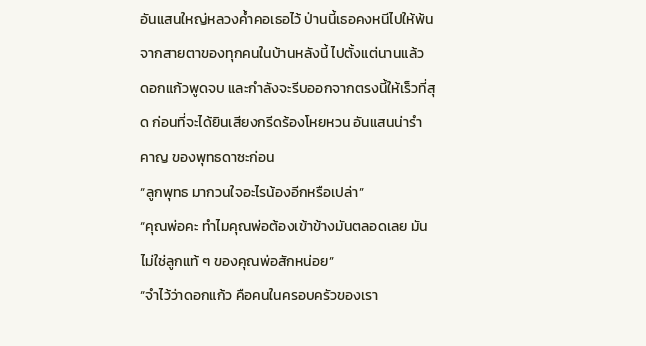อันแสนใหญ่หลวงค้ำคอเธอไว้ ป่านนี้เธอคงหนีไปให้พ้นจากสายตาของทุกคนในบ้านหลังนี้ ไปตั้งแต่นานแล้ว
ดอกแก้วพูดจบ และกำลังจะรีบออกจากตรงนี้ให้เร็วที่สุด ก่อนที่จะได้ยินเสียงกรีดร้องโหยหวน อันแสนน่ารำคาญ ของพุทธดาซะก่อน
“ลูกพุทธ มากวนใจอะไรน้องอีกหรือเปล่า”
“คุณพ่อคะ ทำไมคุณพ่อต้องเข้าข้างมันตลอดเลย มันไม่ใช่ลูกแท้ ๆ ของคุณพ่อสักหน่อย”
“จำไว้ว่าดอกแก้ว คือคนในครอบครัวของเรา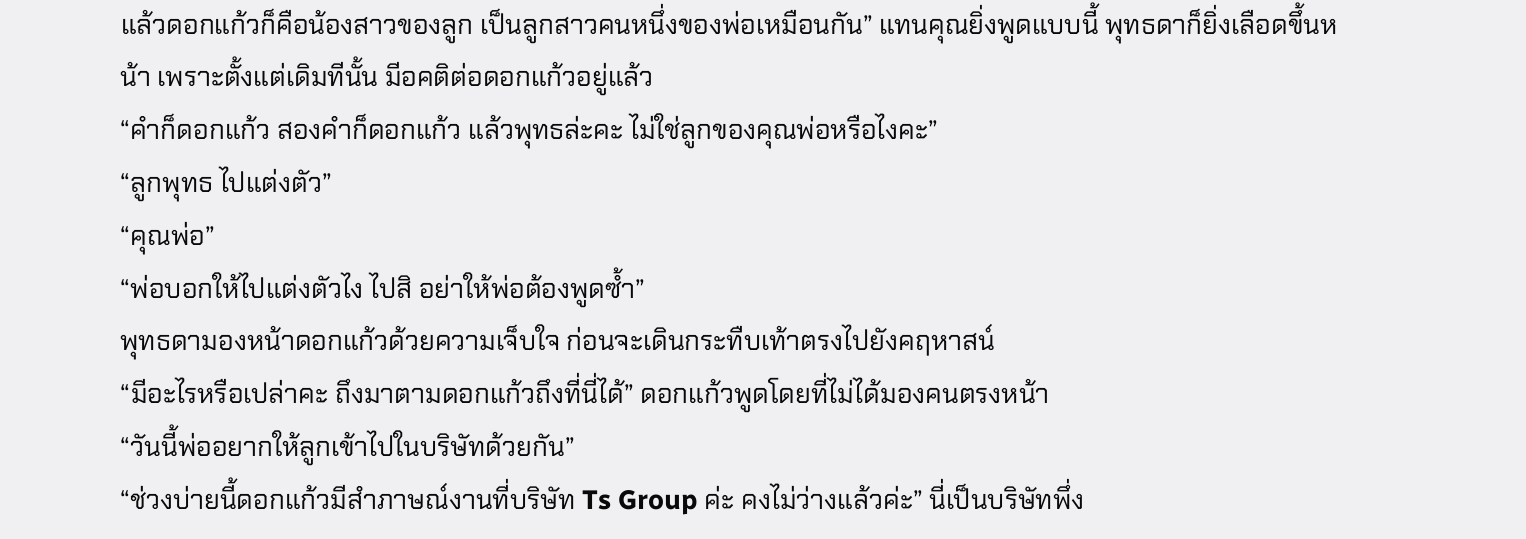แล้วดอกแก้วก็คือน้องสาวของลูก เป็นลูกสาวคนหนึ่งของพ่อเหมือนกัน” แทนคุณยิ่งพูดแบบนี้ พุทธดาก็ยิ่งเลือดขึ้นหน้า เพราะตั้งแต่เดิมทีนั้น มีอคติต่อดอกแก้วอยู่แล้ว
“คำก็ดอกแก้ว สองคำก็ดอกแก้ว แล้วพุทธล่ะคะ ไม่ใช่ลูกของคุณพ่อหรือไงคะ”
“ลูกพุทธ ไปแต่งตัว”
“คุณพ่อ”
“พ่อบอกให้ไปแต่งตัวไง ไปสิ อย่าให้พ่อต้องพูดซ้ำ”
พุทธดามองหน้าดอกแก้วด้วยความเจ็บใจ ก่อนจะเดินกระทืบเท้าตรงไปยังคฤหาสน์
“มีอะไรหรือเปล่าคะ ถึงมาตามดอกแก้วถึงที่นี่ได้” ดอกแก้วพูดโดยที่ไม่ได้มองคนตรงหน้า
“วันนี้พ่ออยากให้ลูกเข้าไปในบริษัทด้วยกัน”
“ช่วงบ่ายนี้ดอกแก้วมีสำภาษณ์งานที่บริษัท Ts Group ค่ะ คงไม่ว่างแล้วค่ะ” นี่เป็นบริษัทพึ่ง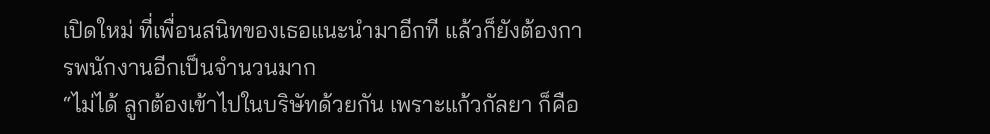เปิดใหม่ ที่เพื่อนสนิทของเธอแนะนำมาอีกที แล้วก็ยังต้องการพนักงานอีกเป็นจำนวนมาก
“ไม่ได้ ลูกต้องเข้าไปในบริษัทด้วยกัน เพราะแก้วกัลยา ก็คือ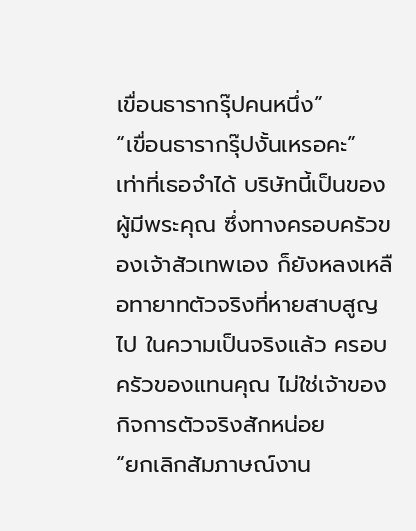เขื่อนธารากรุ๊ปคนหนึ่ง”
“เขื่อนธารากรุ๊ปงั้นเหรอคะ”
เท่าที่เธอจำได้ บริษัทนี้เป็นของผู้มีพระคุณ ซึ่งทางครอบครัวของเจ้าสัวเทพเอง ก็ยังหลงเหลือทายาทตัวจริงที่หายสาบสูญไป ในความเป็นจริงแล้ว ครอบครัวของแทนคุณ ไม่ใช่เจ้าของกิจการตัวจริงสักหน่อย
“ยกเลิกสัมภาษณ์งาน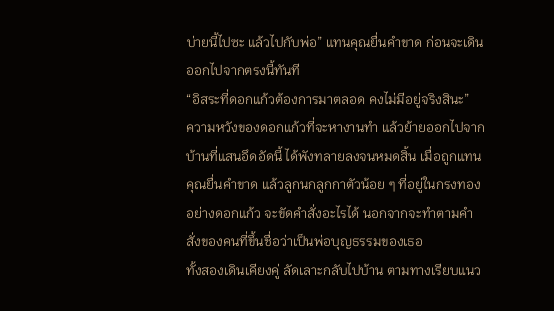บ่ายนี้ไปซะ แล้วไปกับพ่อ” แทนคุณยื่นคำขาด ก่อนจะเดินออกไปจากตรงนี้ทันที
“อิสระที่ดอกแก้วต้องการมาตลอด คงไม่มีอยู่จริงสินะ”
ความหวังของดอกแก้วที่จะหางานทำ แล้วย้ายออกไปจากบ้านที่แสนอึดอัดนี้ ได้พังทลายลงจนหมดสิ้น เมื่อถูกแทนคุณยื่นคำขาด แล้วลูกนกลูกกาตัวน้อย ๆ ที่อยู่ในกรงทองอย่างดอกแก้ว จะขัดคำสั่งอะไรได้ นอกจากจะทำตามคำสั่งของคนที่ขึ้นชื่อว่าเป็นพ่อบุญธรรมของเธอ
ทั้งสองเดินเคียงคู่ ลัดเลาะกลับไปบ้าน ตามทางเรียบแนว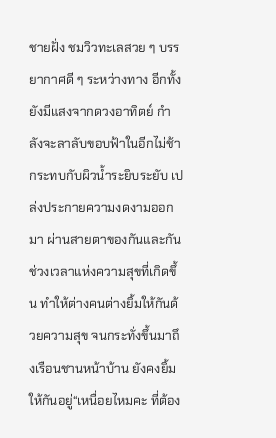ชายฝั่ง ชมวิวทะเลสวย ๆ บรรยากาศดี ๆ ระหว่างทาง อีกทั้งยังมีแสงจากดวงอาทิตย์ กำลังจะลาลับขอบฟ้าในอีกไม่ช้ากระทบกับผิวน้ำระยิบระยับ เปล่งประกายความงดงามออกมา ผ่านสายตาของกันและกัน ช่วงเวลาแห่งความสุขที่เกิดขึ้น ทำให้ต่างคนต่างยิ้มให้กันด้วยความสุข จนกระทั่งขึ้นมาถึงเรือนชานหน้าบ้าน ยังคงยิ้มให้กันอยู่“เหนื่อยไหมคะ ที่ต้อง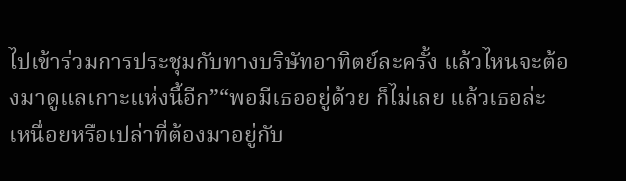ไปเข้าร่วมการประชุมกับทางบริษัทอาทิตย์ละครั้ง แล้วไหนจะต้องมาดูแลเกาะแห่งนี้อีก”“พอมีเธออยู่ด้วย ก็ไม่เลย แล้วเธอล่ะ เหนื่อยหรือเปล่าที่ต้องมาอยู่กับ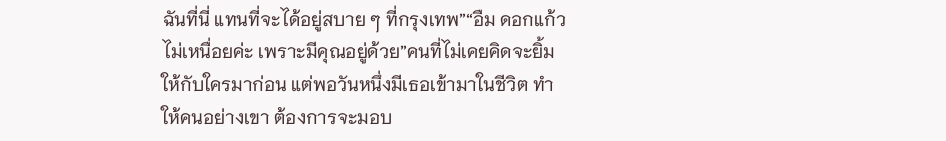ฉันที่นี่ แทนที่จะได้อยู่สบาย ๆ ที่กรุงเทพ”“อืม ดอกแก้วไม่เหนื่อยค่ะ เพราะมีคุณอยู่ด้วย”คนที่ไม่เคยคิดจะยิ้มให้กับใครมาก่อน แต่พอวันหนึ่งมีเธอเข้ามาในชีวิต ทำให้คนอย่างเขา ต้องการจะมอบ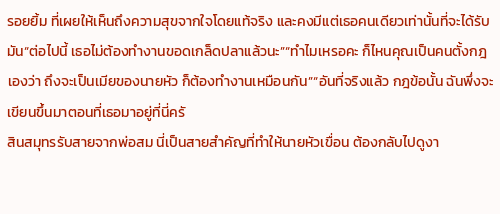รอยยิ้ม ที่เผยให้เห็นถึงความสุขจากใจโดยแท้จริง และคงมีแต่เธอคนเดียวเท่านั้นที่จะได้รับมัน“ต่อไปนี้ เธอไม่ต้องทำงานขอดเกล็ดปลาแล้วนะ”“ทำไมเหรอคะ ก็ไหนคุณเป็นคนตั้งกฎเองว่า ถึงจะเป็นเมียของนายหัว ก็ต้องทำงานเหมือนกัน”“อันที่จริงแล้ว กฎข้อนั้น ฉันพึ่งจะเขียนขึ้นมาตอนที่เธอมาอยู่ที่นี่ครั
สินสมุทรรับสายจากพ่อสม นี่เป็นสายสำคัญที่ทำให้นายหัวเขื่อน ต้องกลับไปดูงา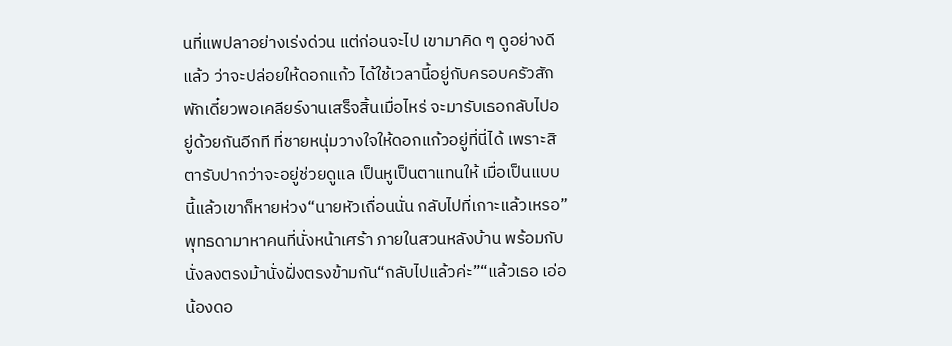นที่แพปลาอย่างเร่งด่วน แต่ก่อนจะไป เขามาคิด ๆ ดูอย่างดีแล้ว ว่าจะปล่อยให้ดอกแก้ว ได้ใช้เวลานี้อยู่กับครอบครัวสักพักเดี๋ยวพอเคลียร์งานเสร็จสิ้นเมื่อไหร่ จะมารับเธอกลับไปอยู่ด้วยกันอีกที ที่ชายหนุ่มวางใจให้ดอกแก้วอยู่ที่นี่ได้ เพราะสิตารับปากว่าจะอยู่ช่วยดูแล เป็นหูเป็นตาแทนให้ เมื่อเป็นแบบนี้แล้วเขาก็หายห่วง“นายหัวเถื่อนนั่น กลับไปที่เกาะแล้วเหรอ”พุทธดามาหาคนที่นั่งหน้าเศร้า ภายในสวนหลังบ้าน พร้อมกับนั่งลงตรงม้านั่งฝั่งตรงข้ามกัน“กลับไปแล้วค่ะ”“แล้วเธอ เอ่อ น้องดอ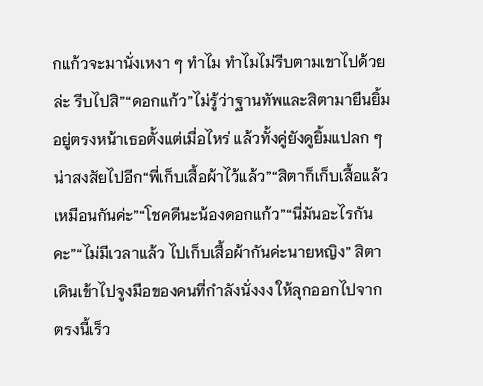กแก้วจะมานั่งเหงา ๆ ทำไม ทำไมไม่รีบตามเขาไปด้วยล่ะ รีบไปสิ”“ดอกแก้ว”ไม่รู้ว่าฐานทัพและสิตามายืนยิ้มอยู่ตรงหน้าเธอตั้งแต่เมื่อไหร่ แล้วทั้งคู่ยังดูยิ้มแปลก ๆ น่าสงสัยไปอีก“พี่เก็บเสื้อผ้าไว้แล้ว”“สิตาก็เก็บเสื้อแล้วเหมือนกันค่ะ”“โชคดีนะน้องดอกแก้ว”“นี่มันอะไรกันคะ”“ไม่มีเวลาแล้ว ไปเก็บเสื้อผ้ากันค่ะนายหญิง” สิตาเดินเข้าไปจูงมือของคนที่กำลังนั่งงง ให้ลุกออกไปจากตรงนี้เร็ว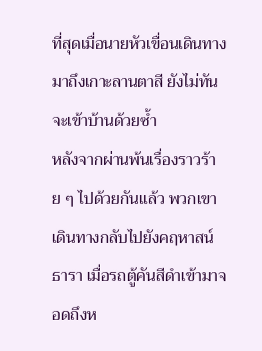ที่สุดเมื่อนายหัวเขื่อนเดินทางมาถึงเกาะลานตาสี ยังไม่ทันจะเข้าบ้านด้วยซ้ำ
หลังจากผ่านพ้นเรื่องราวร้าย ๆ ไปด้วยกันแล้ว พวกเขาเดินทางกลับไปยังคฤหาสน์ธารา เมื่อรถตู้คันสีดำเข้ามาจอดถึงห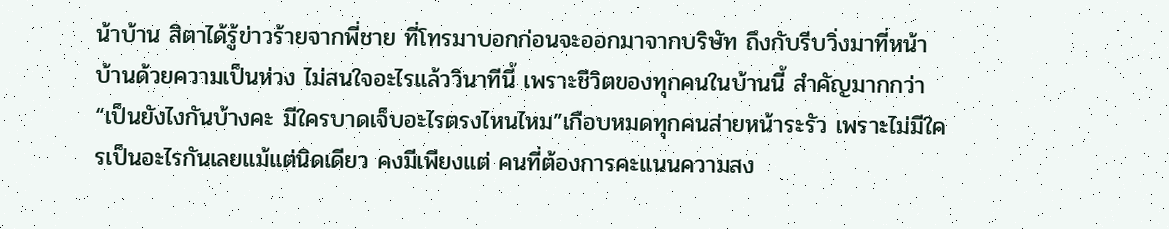น้าบ้าน สิตาได้รู้ข่าวร้ายจากพี่ชาย ที่โทรมาบอกก่อนจะออกมาจากบริษัท ถึงกับรีบวิ่งมาที่หน้าบ้านด้วยความเป็นห่วง ไม่สนใจอะไรแล้ววินาทีนี้ เพราะชีวิตของทุกคนในบ้านนี้ สำคัญมากกว่า“เป็นยังไงกันบ้างคะ มีใครบาดเจ็บอะไรตรงไหนไหม”เกือบหมดทุกคนส่ายหน้าระรัว เพราะไม่มีใครเป็นอะไรกันเลยแม้แต่นิดเดียว คงมีเพียงแต่ คนที่ต้องการคะแนนความสง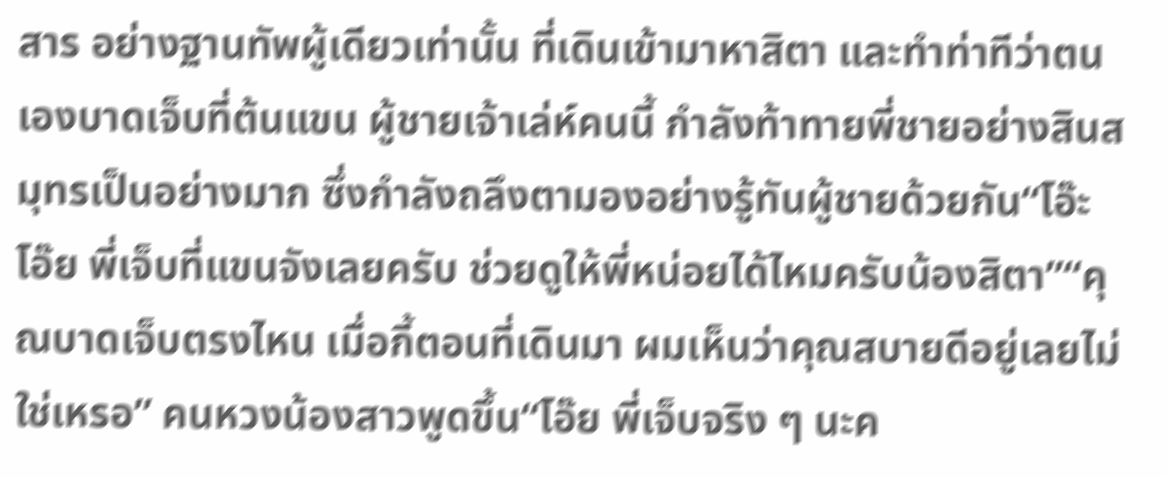สาร อย่างฐานทัพผู้เดียวเท่านั้น ที่เดินเข้ามาหาสิตา และทำท่าทีว่าตนเองบาดเจ็บที่ต้นแขน ผู้ชายเจ้าเล่ห์คนนี้ กำลังท้าทายพี่ชายอย่างสินสมุทรเป็นอย่างมาก ซึ่งกำลังถลึงตามองอย่างรู้ทันผู้ชายด้วยกัน“โอ๊ะ โอ๊ย พี่เจ็บที่แขนจังเลยครับ ช่วยดูให้พี่หน่อยได้ไหมครับน้องสิตา”“คุณบาดเจ็บตรงไหน เมื่อกี้ตอนที่เดินมา ผมเห็นว่าคุณสบายดีอยู่เลยไม่ใช่เหรอ” คนหวงน้องสาวพูดขึ้น“โอ๊ย พี่เจ็บจริง ๆ นะค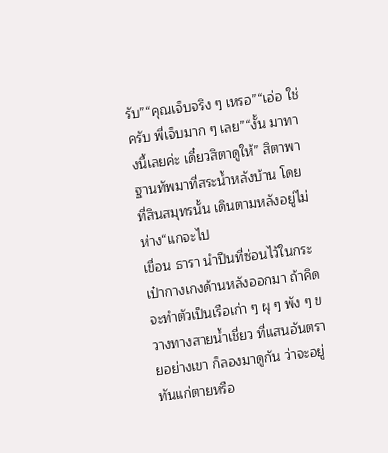รับ”“คุณเจ็บจริง ๆ เหรอ”“เอ่อ ใช่ครับ พี่เจ็บมาก ๆ เลย”“งั้น มาทางนี้เลยค่ะ เดี๋ยวสิตาดูให้” สิตาพาฐานทัพมาที่สระน้ำหลังบ้าน โดยที่สินสมุทรนั้น เดินตามหลังอยู่ไม่ห่าง“แกจะไป
เขื่อน ธารา นำปืนที่ซ่อนไว้ในกระเป๋ากางเกงด้านหลังออกมา ถ้าคิดจะทำตัวเป็นเรือเก่า ๆ ผุ ๆ พัง ๆ ขวางทางสายน้ำเชี่ยว ที่แสนอันตรายอย่างเขา ก็ลองมาดูกัน ว่าจะอยู่ทันแก่ตายหรือ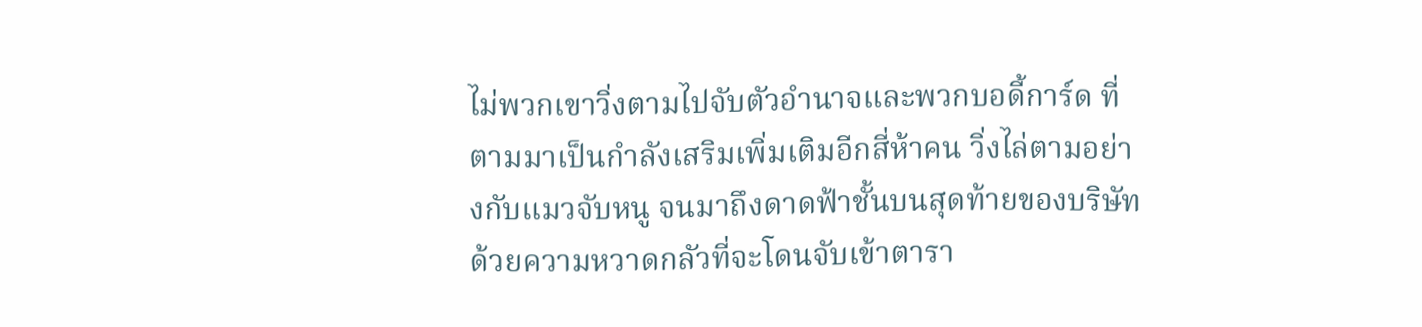ไม่พวกเขาวิ่งตามไปจับตัวอำนาจและพวกบอดี้การ์ด ที่ตามมาเป็นกำลังเสริมเพิ่มเติมอีกสี่ห้าคน วิ่งไล่ตามอย่างกับแมวจับหนู จนมาถึงดาดฟ้าชั้นบนสุดท้ายของบริษัทด้วยความหวาดกลัวที่จะโดนจับเข้าตารา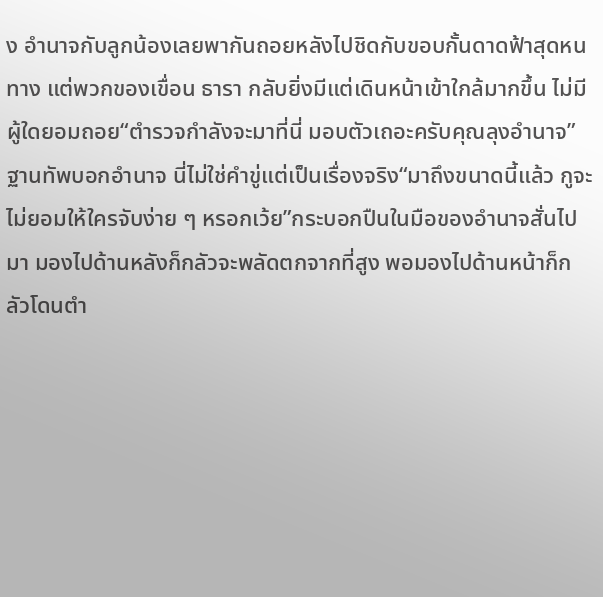ง อำนาจกับลูกน้องเลยพากันถอยหลังไปชิดกับขอบกั้นดาดฟ้าสุดหนทาง แต่พวกของเขื่อน ธารา กลับยิ่งมีแต่เดินหน้าเข้าใกล้มากขึ้น ไม่มีผู้ใดยอมถอย“ตำรวจกำลังจะมาที่นี่ มอบตัวเถอะครับคุณลุงอำนาจ” ฐานทัพบอกอำนาจ นี่ไม่ใช่คำขู่แต่เป็นเรื่องจริง“มาถึงขนาดนี้แล้ว กูจะไม่ยอมให้ใครจับง่าย ๆ หรอกเว้ย”กระบอกปืนในมือของอำนาจสั่นไปมา มองไปด้านหลังก็กลัวจะพลัดตกจากที่สูง พอมองไปด้านหน้าก็กลัวโดนตำ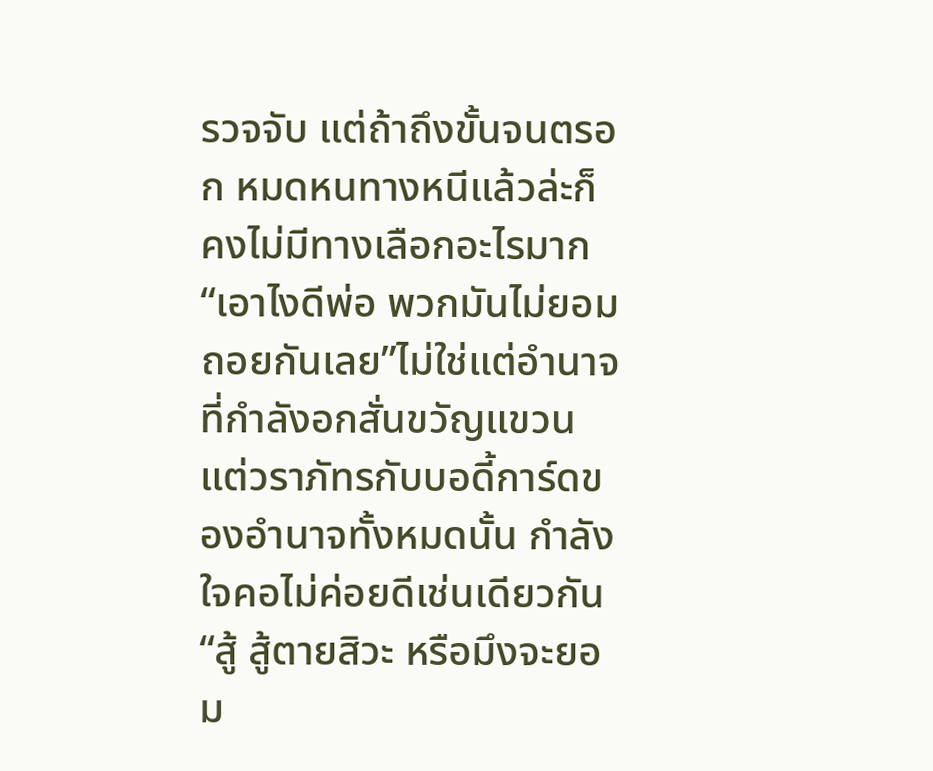รวจจับ แต่ถ้าถึงขั้นจนตรอก หมดหนทางหนีแล้วล่ะก็ คงไม่มีทางเลือกอะไรมาก“เอาไงดีพ่อ พวกมันไม่ยอมถอยกันเลย”ไม่ใช่แต่อำนาจที่กำลังอกสั่นขวัญแขวน แต่วราภัทรกับบอดี้การ์ดของอำนาจทั้งหมดนั้น กำลังใจคอไม่ค่อยดีเช่นเดียวกัน“สู้ สู้ตายสิวะ หรือมึงจะยอม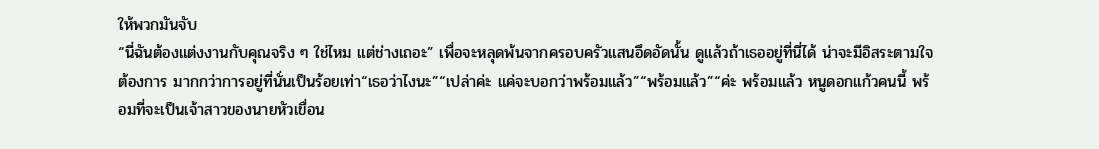ให้พวกมันจับ
“นี่ฉันต้องแต่งงานกับคุณจริง ๆ ใช่ไหม แต่ช่างเถอะ” เพื่อจะหลุดพ้นจากครอบครัวแสนอึดอัดนั้น ดูแล้วถ้าเธออยู่ที่นี่ได้ น่าจะมีอิสระตามใจต้องการ มากกว่าการอยู่ที่นั่นเป็นร้อยเท่า“เธอว่าไงนะ”“เปล่าค่ะ แค่จะบอกว่าพร้อมแล้ว”“พร้อมแล้ว”“ค่ะ พร้อมแล้ว หนูดอกแก้วคนนี้ พร้อมที่จะเป็นเจ้าสาวของนายหัวเขื่อน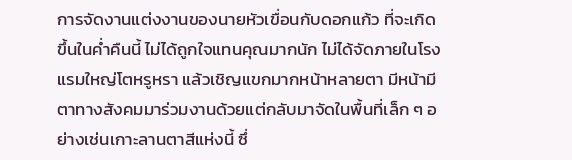การจัดงานแต่งงานของนายหัวเขื่อนกับดอกแก้ว ที่จะเกิดขึ้นในค่ำคืนนี้ ไม่ได้ถูกใจแทนคุณมากนัก ไม่ได้จัดภายในโรงแรมใหญ่โตหรูหรา แล้วเชิญแขกมากหน้าหลายตา มีหน้ามีตาทางสังคมมาร่วมงานด้วยแต่กลับมาจัดในพื้นที่เล็ก ๆ อย่างเช่นเกาะลานตาสีแห่งนี้ ซึ่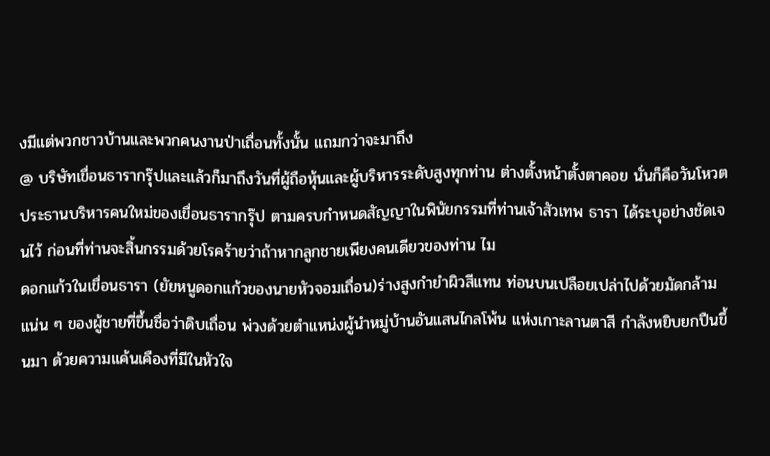งมีแต่พวกชาวบ้านและพวกคนงานป่าเถื่อนทั้งนั้น แถมกว่าจะมาถึง
@ บริษัทเขื่อนธารากรุ๊ปและแล้วก็มาถึงวันที่ผู้ถือหุ้นและผู้บริหารระดับสูงทุกท่าน ต่างตั้งหน้าตั้งตาคอย นั่นก็คือวันโหวตประธานบริหารคนใหม่ของเขื่อนธารากรุ๊ป ตามครบกำหนดสัญญาในพินัยกรรมที่ท่านเจ้าสัวเทพ ธารา ได้ระบุอย่างชัดเจนไว้ ก่อนที่ท่านจะสิ้นกรรมด้วยโรคร้ายว่าถ้าหากลูกชายเพียงคนเดียวของท่าน ไม
ดอกแก้วในเขื่อนธารา (ยัยหนูดอกแก้วของนายหัวจอมเถื่อน)ร่างสูงกำยำผิวสีแทน ท่อนบนเปลือยเปล่าไปด้วยมัดกล้ามแน่น ๆ ของผู้ชายที่ขึ้นชื่อว่าดิบเถื่อน พ่วงด้วยตำแหน่งผู้นำหมู่บ้านอันแสนไกลโพ้น แห่งเกาะลานตาสี กำลังหยิบยกปืนขึ้นมา ด้วยความแค้นเคืองที่มีในหัวใจ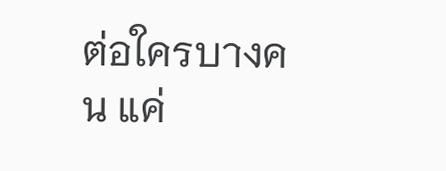ต่อใครบางคน แค่